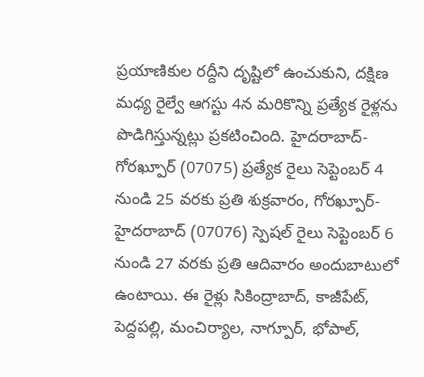ప్రయాణికుల రద్దీని దృష్టిలో ఉంచుకుని, దక్షిణ మధ్య రైల్వే ఆగస్టు 4న మరికొన్ని ప్రత్యేక రైళ్లను పొడిగిస్తున్నట్లు ప్రకటించింది. హైదరాబాద్-గోరఖ్పూర్ (07075) ప్రత్యేక రైలు సెప్టెంబర్ 4 నుండి 25 వరకు ప్రతి శుక్రవారం, గోరఖ్పూర్-హైదరాబాద్ (07076) స్పెషల్ రైలు సెప్టెంబర్ 6 నుండి 27 వరకు ప్రతి ఆదివారం అందుబాటులో ఉంటాయి. ఈ రైళ్లు సికింద్రాబాద్, కాజీపేట్, పెద్దపల్లి, మంచిర్యాల, నాగ్పూర్, భోపాల్,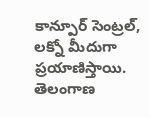కాన్పూర్ సెంట్రల్, లక్నో మీదుగా ప్రయాణిస్తాయి. తెలంగాణ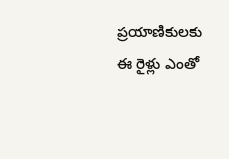ప్రయాణికులకు ఈ రైళ్లు ఎంతో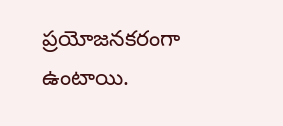ప్రయోజనకరంగా ఉంటాయి.